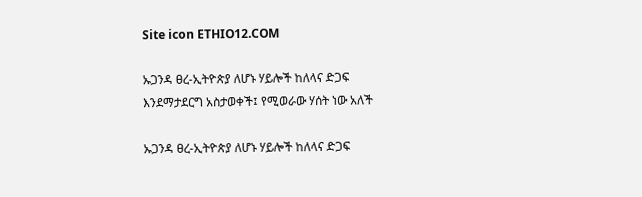Site icon ETHIO12.COM

ኡጋንዳ ፀረ-ኢትዮጵያ ለሆኑ ሃይሎች ከለላና ድጋፍ እንደማታደርግ አስታወቀች፤ የሚወራው ሃሰት ነው አለች

ኡጋንዳ ፀረ-ኢትዮጵያ ለሆኑ ሃይሎች ከለላና ድጋፍ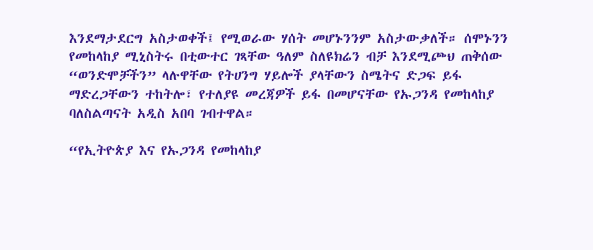እንደማታደርግ አስታወቀች፤ የሚወራው ሃሰት መሆኑንንም አስታውቃለች። ሰሞኑንን የመከላከያ ሚኒስትሩ በቲውተር ገጻቸው ዓለም ስለዩክሬን ብቻ እንደሚጮህ ጠቅሰው “ወንድሞቻችን” ላሉዋቸው የትሀንግ ሃይሎች ያላቸውን ስሜትና ድጋፍ ይፋ ማድረጋቸውን ተከትሎ፣ የተለያዩ መረጃዎች ይፋ በመሆናቸው የኡጋንዳ የመከላከያ ባለስልጣናት አዲስ አበባ ገብተዋል።

“የኢትዮጵያ እና የኡጋንዳ የመከላከያ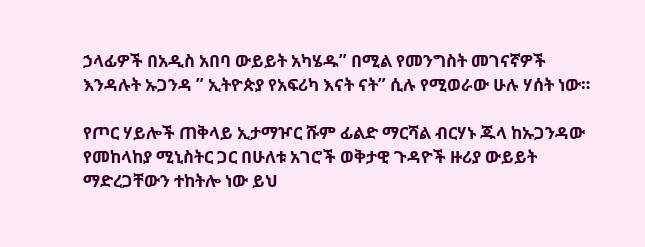ኃላፊዎች በአዲስ አበባ ውይይት አካሄዱ” በሚል የመንግስት መገናኛዎች እንዳሉት ኡጋንዳ ” ኢትዮጵያ የአፍሪካ እናት ናት” ሲሉ የሚወራው ሁሉ ሃሰት ነው።

የጦር ሃይሎች ጠቅላይ ኢታማዦር ሹም ፊልድ ማርሻል ብርሃኑ ጁላ ከኡጋንዳው የመከላከያ ሚኒስትር ጋር በሁለቱ አገሮች ወቅታዊ ጉዳዮች ዙሪያ ውይይት ማድረጋቸውን ተከትሎ ነው ይህ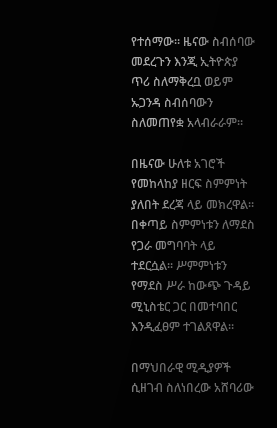የተሰማው። ዜናው ስብሰባው መደረጉን እንጂ ኢትዮጵያ ጥሪ ስለማቅረቧ ወይም ኡጋንዳ ስብሰባውን ስለመጠየቋ አላብራራም።

በዜናው ሁለቱ አገሮች የመከላከያ ዘርፍ ስምምነት ያለበት ደረጃ ላይ መክረዋል። በቀጣይ ስምምነቱን ለማደስ የጋራ መግባባት ላይ ተደርሷል፡፡ ሥምምነቱን የማደስ ሥራ ከውጭ ጉዳይ ሚኒስቴር ጋር በመተባበር እንዲፈፀም ተገልጸዋል።

በማህበራዊ ሚዲያዎች ሲዘገብ ስለነበረው አሸባሪው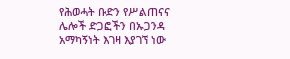የሕወሓት ቡድን የሥልጠናና ሌሎች ድጋፎችን በኡጋንዳ አማካኝነት እገዛ እያገኘ ነው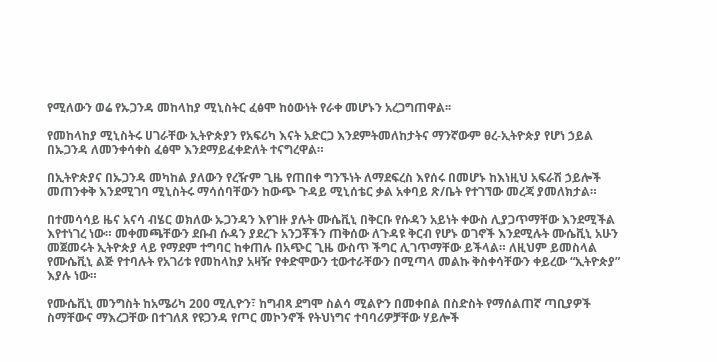የሚለውን ወሬ የኡጋንዳ መከላከያ ሚኒስትር ፈፅሞ ከዕውነት የራቀ መሆኑን አረጋግጠዋል፡፡

የመከላከያ ሚኒስትሩ ሀገራቸው ኢትዮጵያን የአፍሪካ እናት አድርጋ እንደምትመለከታትና ማንኛውም ፀረ-ኢትዮጵያ የሆነ ኃይል በኡጋንዳ ለመንቀሳቀስ ፈፅሞ እንደማይፈቀድለት ተናግረዋል።

በኢትዮጵያና በኡጋንዳ መካከል ያለውን የረዥም ጊዜ የጠበቀ ግንኙነት ለማደፍረስ እየሰሩ በመሆኑ ከእነዚህ አፍራሽ ኃይሎች መጠንቀቅ እንደሚገባ ሚኒስትሩ ማሳሰባቸውን ከውጭ ጉዳይ ሚኒሰቴር ቃል አቀባይ ጽ/ቤት የተገኘው መረጃ ያመለክታል።

በተመሳሳይ ዜና አናሳ ብሄር ወክለው ኡጋንዳን እየገዙ ያሉት ሙሴቪኒ በቅርቡ የሱዳን አይነት ቀውስ ሊያጋጥማቸው እንደሚችል እየተነገረ ነው። መቀመጫቸውን ደቡብ ሱዳን ያደረጉ አንጋቾችን ጠቅሰው ለጉዳዩ ቅርብ የሆኑ ወገኖች እንደሚሉት ሙሴቪኒ አሁን መጀመሩት ኢትዮጵያ ላይ የማደም ተግባር ከቀጠሉ በአጭር ጊዜ ውስጥ ችግር ሊገጥማቸው ይችላል። ለዚህም ይመስላል የሙሴቪኒ ልጅ የተባሉት የአገሪቱ የመከላከያ አዛዥ የቀድሞውን ቲውተራቸውን በሚጣላ መልኩ ቅስቀሳቸውን ቀይረው “ኢትዮጵያ” እያሉ ነው።

የሙሴቪኒ መንግስት ከአሜሪካ 200 ሚሊዮን፣ ከግብጻ ደግሞ ስልሳ ሚልዮን በመቀበል በስድስት የማሰልጠኛ ጣቢያዎች ስማቸውና ማእረጋቸው በተገለጸ የዩጋንዳ የጦር መኮንኖች የትህነግና ተባባሪዎቻቸው ሃይሎች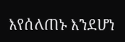እየሰለጠኑ እንደሆነ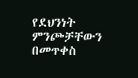የደህንነት ምንጮቻቸውን በመጥቀስ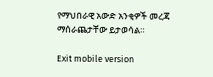የማህበራዊ አውድ አንቂዎች መረጃ ማሰራጨታቸው ይታወሳል።

Exit mobile version